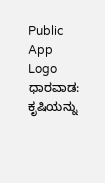Public App Logo
ಧಾರವಾಡ: ಕೃಷಿಯನ್ನು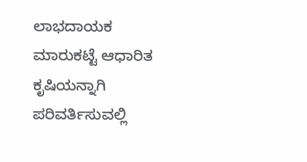ಲಾಭದಾಯಕ ಮಾರುಕಟ್ಟೆ ಆಧಾರಿತ ಕೃಷಿಯನ್ನಾಗಿ ಪರಿವರ್ತಿಸುವಲ್ಲಿ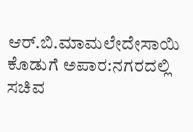ಆರ್.ಬಿ.ಮಾಮಲೇದೇಸಾಯಿ ಕೊಡುಗೆ ಅಪಾರ:ನಗರದಲ್ಲಿ ಸಚಿವ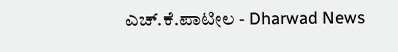ಎಚ್.ಕೆ.ಪಾಟೀಲ - Dharwad News